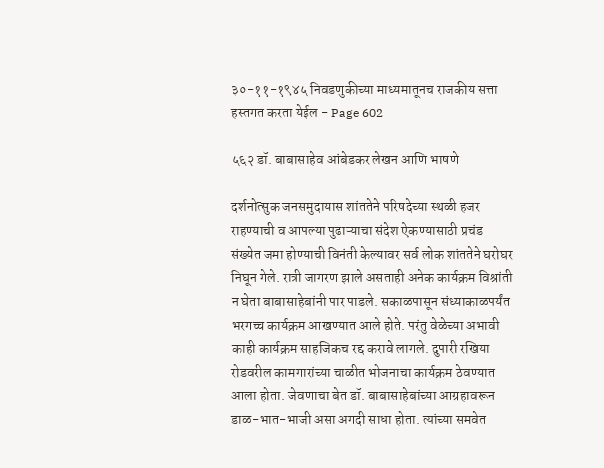३०-११-१९४५ निवडणुकीच्या माध्यमातूनच राजकीय सत्ता हस्तगत करता येईल - Page 602

५६२ डॉ. बाबासाहेव आंबेडकर लेखन आणि भाषणे

दर्शनोत्सुक जनसमुदायास शांततेने परिषदेच्या स्थळी हजर राहण्याची व आपल्या पुढाऱ्याचा संदेश ऐकण्यासाठी प्रचंड संख्येत जमा होण्याची विनंती केल्यावर सर्व लोक शांततेने घरोघर निघून गेले. रात्री जागरण झाले असताही अनेक कार्यक्रम विश्रांती न घेता बाबासाहेबांनी पार पाडले. सकाळपासून संध्याकाळपर्यंत भरगच्च कार्यक्रम आखण्यात आले होते. परंतु वेळेच्या अभावी काही कार्यक्रम साहजिकच रद्द करावे लागले. दुपारी रखिया रोडवरील कामगारांच्या चाळीत भोजनाचा कार्यक्रम ठेवण्यात आला होता. जेवणाचा बेत डॉ. बाबासाहेबांच्या आग्रहावरून डाळ-भात-भाजी असा अगदी साधा होता. त्यांच्या समवेत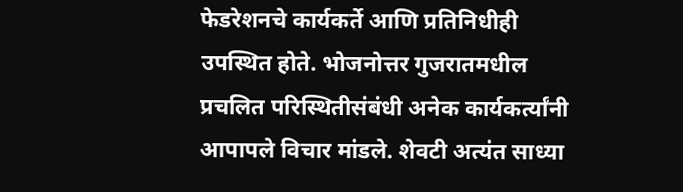फेडरेशनचे कार्यकर्ते आणि प्रतिनिधीही उपस्थित होते. भोजनोत्तर गुजरातमधील प्रचलित परिस्थितीसंबंधी अनेक कार्यकर्त्यांनी आपापले विचार मांडले. शेवटी अत्यंत साध्या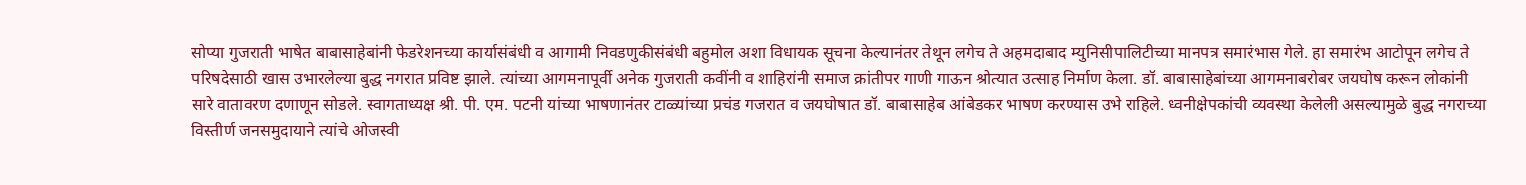सोप्या गुजराती भाषेत बाबासाहेबांनी फेडरेशनच्या कार्यासंबंधी व आगामी निवडणुकीसंबंधी बहुमोल अशा विधायक सूचना केल्यानंतर तेथून लगेच ते अहमदाबाद म्युनिसीपालिटीच्या मानपत्र समारंभास गेले. हा समारंभ आटोपून लगेच ते परिषदेसाठी खास उभारलेल्या बुद्ध नगरात प्रविष्ट झाले. त्यांच्या आगमनापूर्वी अनेक गुजराती कवींनी व शाहिरांनी समाज क्रांतीपर गाणी गाऊन श्रोत्यात उत्साह निर्माण केला. डॉ. बाबासाहेबांच्या आगमनाबरोबर जयघोष करून लोकांनी सारे वातावरण दणाणून सोडले. स्वागताध्यक्ष श्री. पी. एम. पटनी यांच्या भाषणानंतर टाळ्यांच्या प्रचंड गजरात व जयघोषात डॉ. बाबासाहेब आंबेडकर भाषण करण्यास उभे राहिले. ध्वनीक्षेपकांची व्यवस्था केलेली असल्यामुळे बुद्ध नगराच्या विस्तीर्ण जनसमुदायाने त्यांचे ओजस्वी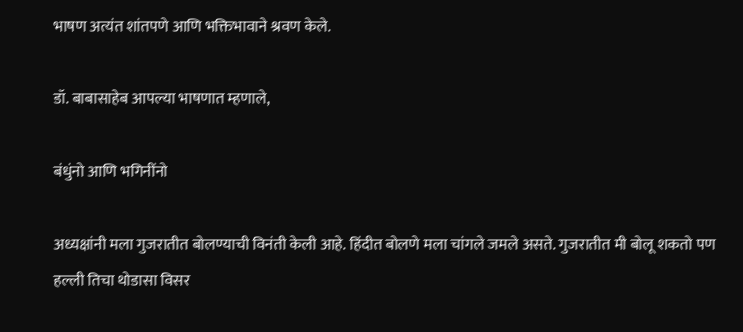भाषण अत्यंत शांतपणे आणि भक्तिभावाने श्रवण केले.

डॉ. बाबासाहेब आपल्या भाषणात म्हणाले,

बंधुंनो आणि भगिनींनो

अध्यक्षांनी मला गुजरातीत बोलण्याची विनंती केली आहे. हिंदीत बोलणे मला चांगले जमले असते. गुजरातीत मी बोलू शकतो पण हल्ली तिचा थोडासा विसर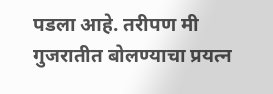पडला आहे. तरीपण मी गुजरातीत बोलण्याचा प्रयत्न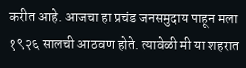करीत आहे. आजचा हा प्रचंड जनसमुदाय पाहून मला १९२६ सालची आठवण होते. त्यावेळी मी या शहरात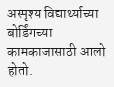अस्पृश्य विद्यार्थ्याच्या बोर्डिंगच्या कामकाजासाठी आलो होतो.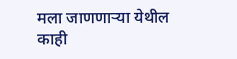मला जाणणाऱ्या येथील काही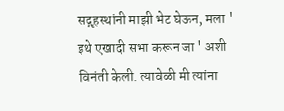सद्गृहस्थांनी माझी भेट घेऊन, मला ' इथे एखादी सभा करून जा ' अशी विनंती केली. त्यावेळी मी त्यांना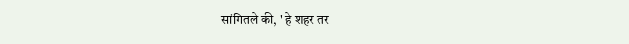सांगितले की, ' हे शहर तर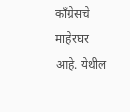काँग्रेसचे माहेरघर आहे. येथील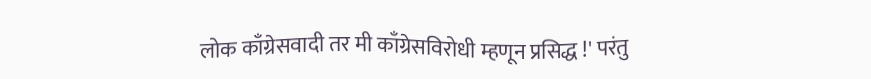लोक काँग्रेसवादी तर मी काँग्रेसविरोधी म्हणून प्रसिद्ध !' परंतु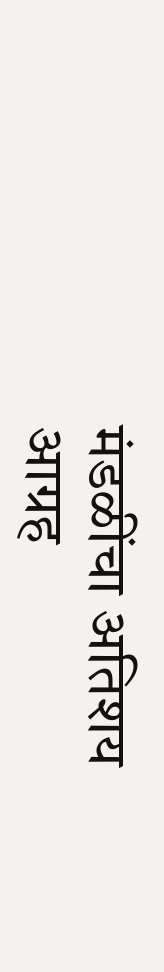मंडळींचा अतिशय आग्रह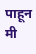पाहून मी